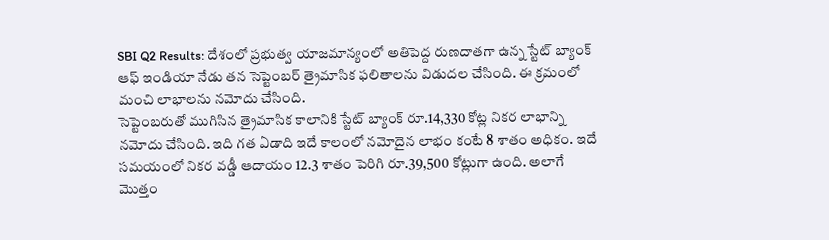SBI Q2 Results: దేశంలో ప్రభుత్వ యాజమాన్యంలో అతిపెద్ద రుణదాతగా ఉన్న స్టేట్ బ్యాంక్ ఆఫ్ ఇండియా నేడు తన సెప్టెంబర్ త్రైమాసిక ఫలితాలను విడుదల చేసింది. ఈ క్రమంలో మంచి లాభాలను నమోదు చేసింది.
సెప్టెంబరుతో ముగిసిన త్రైమాసిక కాలానికి స్టేట్ బ్యాంక్ రూ.14,330 కోట్ల నికర లాభాన్ని నమోదు చేసింది. ఇది గత ఏడాది ఇదే కాలంలో నమోదైన లాభం కంటే 8 శాతం అధికం. ఇదే సమయంలో నికర వడ్డీ ఆదాయం 12.3 శాతం పెరిగి రూ.39,500 కోట్లుగా ఉంది. అలాగే మెుత్తం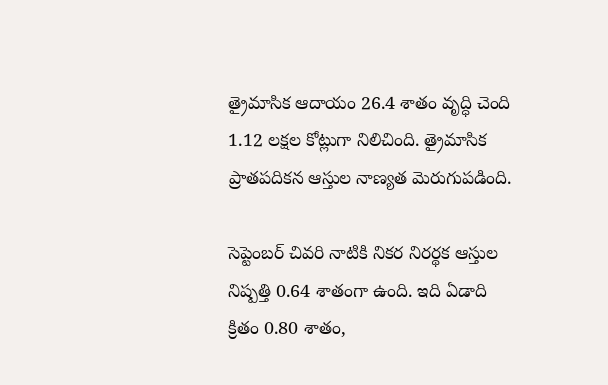త్రైమాసిక ఆదాయం 26.4 శాతం వృద్ధి చెంది 1.12 లక్షల కోట్లుగా నిలిచింది. త్రైమాసిక ప్రాతపదికన ఆస్తుల నాణ్యత మెరుగుపడింది.

సెప్టెంబర్ చివరి నాటికి నికర నిరర్థక ఆస్తుల నిష్పత్తి 0.64 శాతంగా ఉంది. ఇది ఏడాది క్రితం 0.80 శాతం,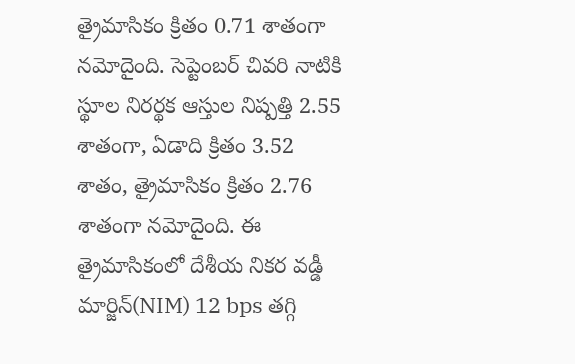త్రైమాసికం క్రితం 0.71 శాతంగా నమోదైంది. సెప్టెంబర్ చివరి నాటికి స్థూల నిరర్థక ఆస్తుల నిష్పత్తి 2.55 శాతంగా, ఏడాది క్రితం 3.52 శాతం, త్రైమాసికం క్రితం 2.76 శాతంగా నమోదైంది. ఈ త్రైమాసికంలో దేశీయ నికర వడ్డీ మార్జిన్(NIM) 12 bps తగ్గి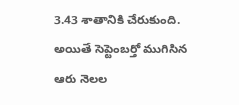3.43 శాతానికి చేరుకుంది. అయితే సెప్టెంబర్తో ముగిసిన ఆరు నెలల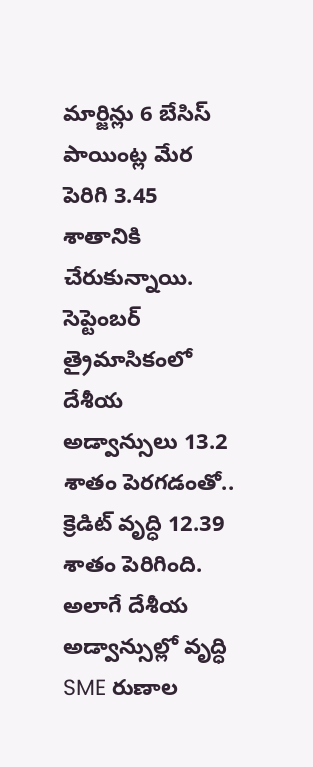మార్జిన్లు 6 బేసిస్ పాయింట్ల మేర పెరిగి 3.45 శాతానికి చేరుకున్నాయి.
సెప్టెంబర్ త్రైమాసికంలో దేశీయ అడ్వాన్సులు 13.2 శాతం పెరగడంతో.. క్రెడిట్ వృద్ధి 12.39 శాతం పెరిగింది. అలాగే దేశీయ అడ్వాన్సుల్లో వృద్ధి SME రుణాల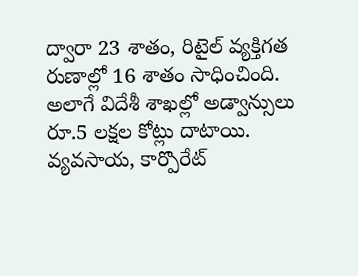ద్వారా 23 శాతం, రిటైల్ వ్యక్తిగత రుణాల్లో 16 శాతం సాధించింది. అలాగే విదేశీ శాఖల్లో అడ్వాన్సులు రూ.5 లక్షల కోట్లు దాటాయి. వ్యవసాయ, కార్పొరేట్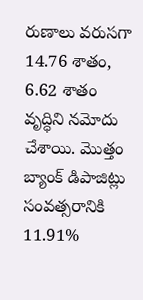రుణాలు వరుసగా 14.76 శాతం, 6.62 శాతం వృద్ధిని నమోదు చేశాయి. మొత్తం బ్యాంక్ డిపాజిట్లు సంవత్సరానికి 11.91%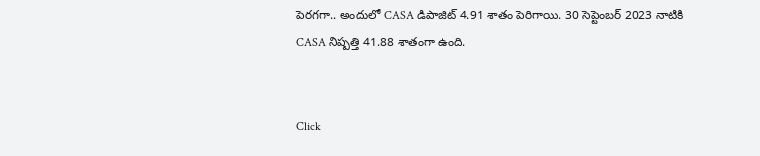పెరగగా.. అందులో CASA డిపాజిట్ 4.91 శాతం పెరిగాయి. 30 సెప్టెంబర్ 2023 నాటికి CASA నిష్పత్తి 41.88 శాతంగా ఉంది.


Click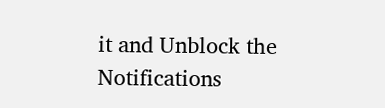it and Unblock the Notifications